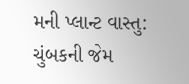મની પ્લાન્ટ વાસ્તુ: ચુંબકની જેમ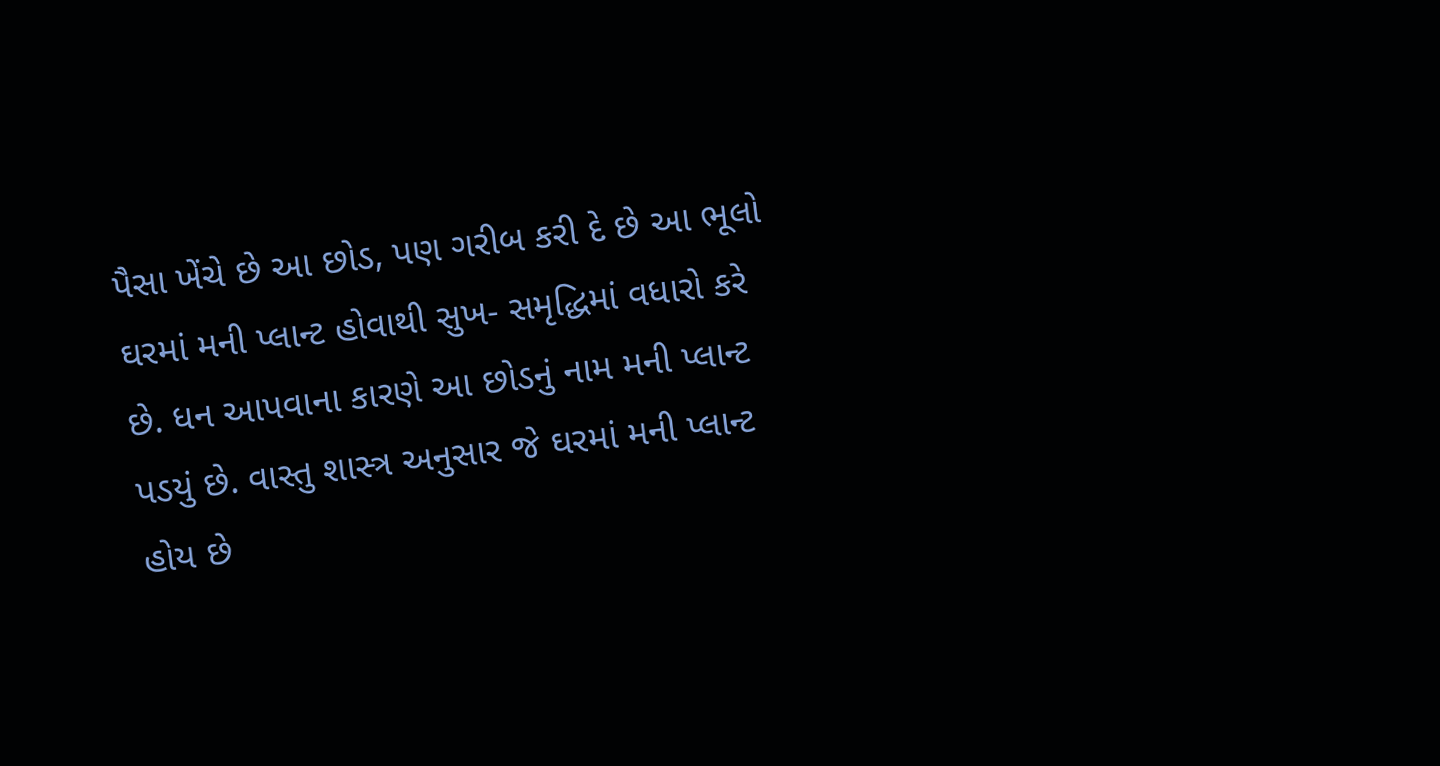પૈસા ખેંચે છે આ છોડ, પણ ગરીબ કરી દે છે આ ભૂલો
ઘરમાં મની પ્લાન્ટ હોવાથી સુખ- સમૃદ્ધિમાં વધારો કરે છે. ધન આપવાના કારણે આ છોડનું નામ મની પ્લાન્ટ પડયું છે. વાસ્તુ શાસ્ત્ર અનુસાર જે ઘરમાં મની પ્લાન્ટ હોય છે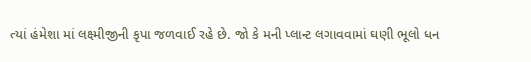ત્યાં હંમેશા માં લક્ષ્મીજીની કૃપા જળવાઈ રહે છે. જો કે મની પ્લાન્ટ લગાવવામાં ઘણી ભૂલો ધન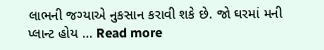લાભની જગ્યાએ નુકસાન કરાવી શકે છે. જો ઘરમાં મની પ્લાન્ટ હોય … Read more